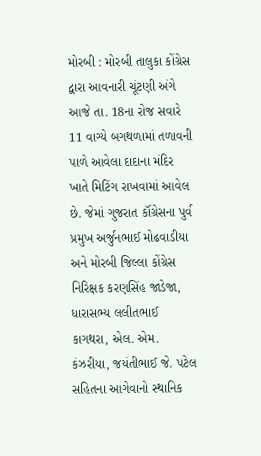મોરબી : મોરબી તાલુકા કોંગ્રેસ દ્વારા આવનારી ચૂંટણી અંગે આજે તા. 18ના રોજ સવારે 11 વાગ્યે બગથળામાં તળાવની પાળે આવેલા દાદાના મંદિર ખાતે મિટિંગ રાખવામાં આવેલ છે. જેમાં ગુજરાત કૉંગ્રેસના પુર્વ પ્રમુખ અર્જુનભાઈ મોઢવાડીયા અને મોરબી જિલ્લા કોંગ્રેસ નિરિક્ષક કરણસિંહ જાડેજા, ધારાસભ્ય લલીતભાઈ કાગથરા, એલ. એમ. કંઝરીયા, જયંતીભાઈ જે. પટેલ સહિતના આગેવાનો સ્થાનિક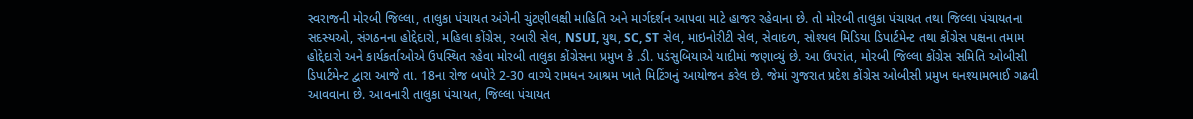સ્વરાજની મોરબી જિલ્લા, તાલુકા પંચાયત અંગેની ચુંટણીલક્ષી માહિતિ અને માર્ગદર્શન આપવા માટે હાજર રહેવાના છે. તો મોરબી તાલુકા પંચાયત તથા જિલ્લા પંચાયતના સદસ્યઓ, સંગઠનના હોદ્દેદારો, મહિલા કોંગ્રેસ, રબારી સેલ, NSUI, યુથ, SC, ST સેલ, માઇનોરીટી સેલ, સેવાદળ, સોશ્યલ મિડિયા ડિપાર્ટમેન્ટ તથા કોંગ્રેસ પક્ષના તમામ હોદ્દેદારો અને કાર્યકર્તાઓએ ઉપસ્થિત રહેવા મોરબી તાલુકા કોંગ્રેસના પ્રમુખ કે .ડી. પડંસુબિયાએ યાદીમાં જણાવ્યું છે. આ ઉપરાંત, મોરબી જિલ્લા કોંગ્રેસ સમિતિ ઓબીસી ડિપાર્ટમેન્ટ દ્વારા આજે તા. 18ના રોજ બપોરે 2-30 વાગ્યે રામધન આશ્રમ ખાતે મિટિંગનું આયોજન કરેલ છે. જેમાં ગુજરાત પ્રદેશ કોંગ્રેસ ઓબીસી પ્રમુખ ઘનશ્યામભાઈ ગઢવી આવવાના છે. આવનારી તાલુકા પંચાયત, જિલ્લા પંચાયત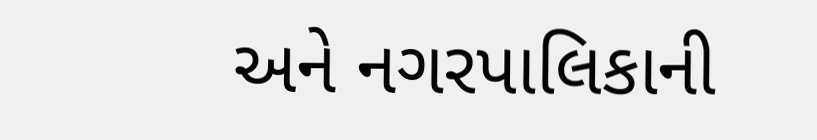અને નગરપાલિકાની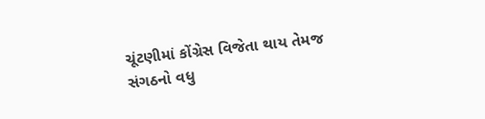ચૂંટણીમાં કોંગ્રેસ વિજેતા થાય તેમજ સંગઠનો વધુ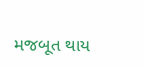મજબૂત થાય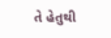તે હેતુથી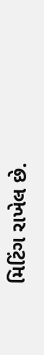મિટિંગ રાખેલ છે.